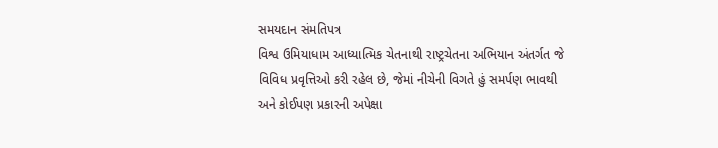સમયદાન સંમતિપત્ર
વિશ્વ ઉમિયાધામ આધ્યાત્મિક ચેતનાથી રાષ્ટ્રચેતના અભિયાન અંતર્ગત જે વિવિધ પ્રવૃત્તિઓ કરી રહેલ છે, જેમાં નીચેની વિગતે હું સમર્પણ ભાવથી અને કોઈપણ પ્રકારની અપેક્ષા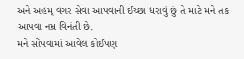અને અહમ્ વગર સેવા આપવાની ઈચ્છા ધરાવું છું તે માટે મને તક આપવા નમ્ર વિનંતી છે.
મને સોંપવામાં આવેલ કોઈપણ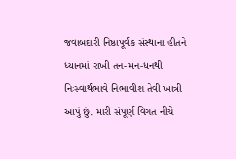જવાબદારી નિષ્ઠાપૂર્વક સંસ્થાના હીતને ધ્યાનમાં રાખી તન-મન-ધનથી નિઃસ્વાર્થભાવે નિભાવીશ તેવી ખાત્રી આપું છું. મારી સંપૂર્ણ વિગત નીચે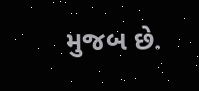મુજબ છે.